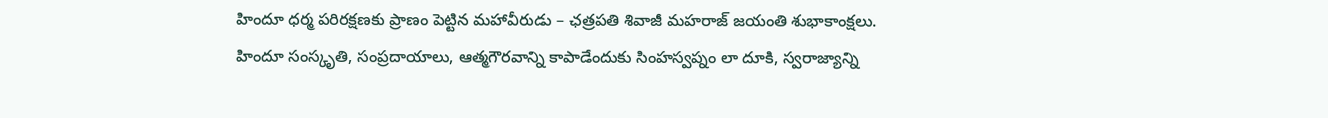హిందూ ధర్మ పరిరక్షణకు ప్రాణం పెట్టిన మహావీరుడు – ఛత్రపతి శివాజీ మహరాజ్ జయంతి శుభాకాంక్షలు.
హిందూ సంస్కృతి, సంప్రదాయాలు, ఆత్మగౌరవాన్ని కాపాడేందుకు సింహస్వప్నం లా దూకి, స్వరాజ్యాన్ని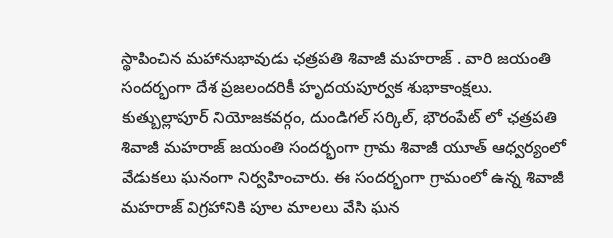స్థాపించిన మహానుభావుడు ఛత్రపతి శివాజీ మహరాజ్ . వారి జయంతి సందర్భంగా దేశ ప్రజలందరికీ హృదయపూర్వక శుభాకాంక్షలు.
కుత్బుల్లాపూర్ నియోజకవర్గం, దుండిగల్ సర్కిల్, భౌరంపేట్ లో ఛత్రపతి శివాజీ మహరాజ్ జయంతి సందర్భంగా గ్రామ శివాజీ యూత్ ఆధ్వర్యంలో వేడుకలు ఘనంగా నిర్వహించారు. ఈ సందర్భంగా గ్రామంలో ఉన్న శివాజీ మహరాజ్ విగ్రహానికి పూల మాలలు వేసి ఘన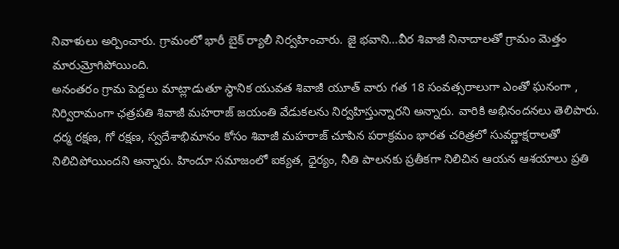నివాళులు అర్పించారు. గ్రామంలో భారీ బైక్ ర్యాలీ నిర్వహించారు. జై భవాని…వీర శివాజీ నినాదాలతో గ్రామం మెత్తం మారుమ్రోగిపోయింది.
అనంతరం గ్రామ పెద్దలు మాట్లాడుతూ స్థానిక యువత శివాజీ యూత్ వారు గత 18 సంవత్సరాలుగా ఎంతో ఘనంగా , నిర్విరామంగా ఛత్రపతి శివాజీ మహరాజ్ జయంతి వేడుకలను నిర్వహిస్తున్నారని అన్నారు. వారికి అభినందనలు తెలిపారు.
ధర్మ రక్షణ, గో రక్షణ, స్వదేశాభిమానం కోసం శివాజీ మహరాజ్ చూపిన పరాక్రమం భారత చరిత్రలో సువర్ణాక్షరాలతో నిలిచిపోయిందని అన్నారు. హిందూ సమాజంలో ఐక్యత, ధైర్యం, నీతి పాలనకు ప్రతీకగా నిలిచిన ఆయన ఆశయాలు ప్రతి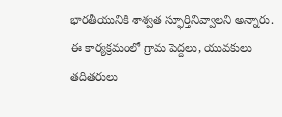భారతీయునికి శాశ్వత స్ఫూర్తినివ్వాలని అన్నారు.
ఈ కార్యక్రమంలో గ్రామ పెద్దలు, యువకులు తదితరులు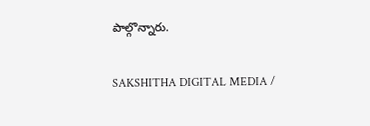పాల్గొన్నారు.

SAKSHITHA DIGITAL MEDIA /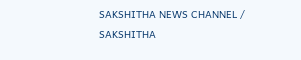SAKSHITHA NEWS CHANNEL / SAKSHITHA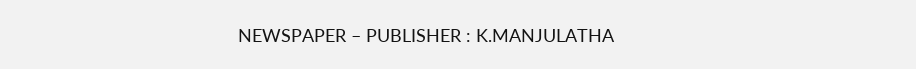NEWSPAPER – PUBLISHER : K.MANJULATHA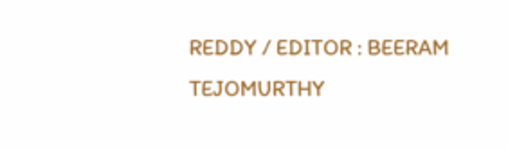REDDY / EDITOR : BEERAM TEJOMURTHY